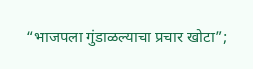“भाजपला गुंडाळल्याचा प्रचार खोटा”;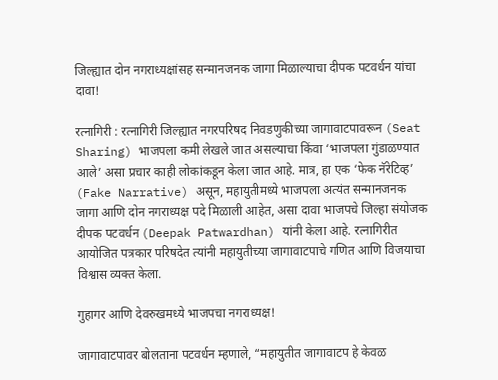जिल्ह्यात दोन नगराध्यक्षांसह सन्मानजनक जागा मिळाल्याचा दीपक पटवर्धन यांचा दावा!

रत्नागिरी : रत्नागिरी जिल्ह्यात नगरपरिषद निवडणुकीच्या जागावाटपावरून (Seat Sharing) भाजपला कमी लेखले जात असल्याचा किंवा ‘भाजपला गुंडाळण्यात आले’ असा प्रचार काही लोकांकडून केला जात आहे. मात्र, हा एक ‘फेक नॅरेटिव्ह’ (Fake Narrative) असून, महायुतीमध्ये भाजपला अत्यंत सन्मानजनक जागा आणि दोन नगराध्यक्ष पदे मिळाली आहेत, असा दावा भाजपचे जिल्हा संयोजक दीपक पटवर्धन (Deepak Patwardhan) यांनी केला आहे. रत्नागिरीत आयोजित पत्रकार परिषदेत त्यांनी महायुतीच्या जागावाटपाचे गणित आणि विजयाचा विश्वास व्यक्त केला.

गुहागर आणि देवरुखमध्ये भाजपचा नगराध्यक्ष!

जागावाटपावर बोलताना पटवर्धन म्हणाले, “महायुतीत जागावाटप हे केवळ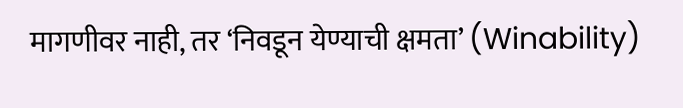मागणीवर नाही, तर ‘निवडून येण्याची क्षमता’ (Winability)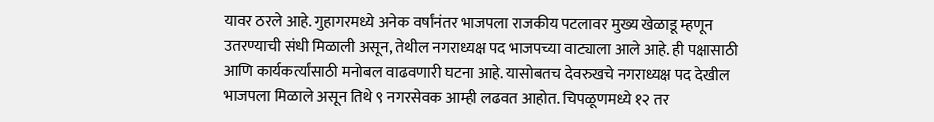यावर ठरले आहे. गुहागरमध्ये अनेक वर्षांनंतर भाजपला राजकीय पटलावर मुख्य खेळाडू म्हणून उतरण्याची संधी मिळाली असून, तेथील नगराध्यक्ष पद भाजपच्या वाट्याला आले आहे. ही पक्षासाठी आणि कार्यकर्त्यांसाठी मनोबल वाढवणारी घटना आहे. यासोबतच देवरुखचे नगराध्यक्ष पद देखील भाजपला मिळाले असून तिथे ९ नगरसेवक आम्ही लढवत आहोत. चिपळूणमध्ये १२ तर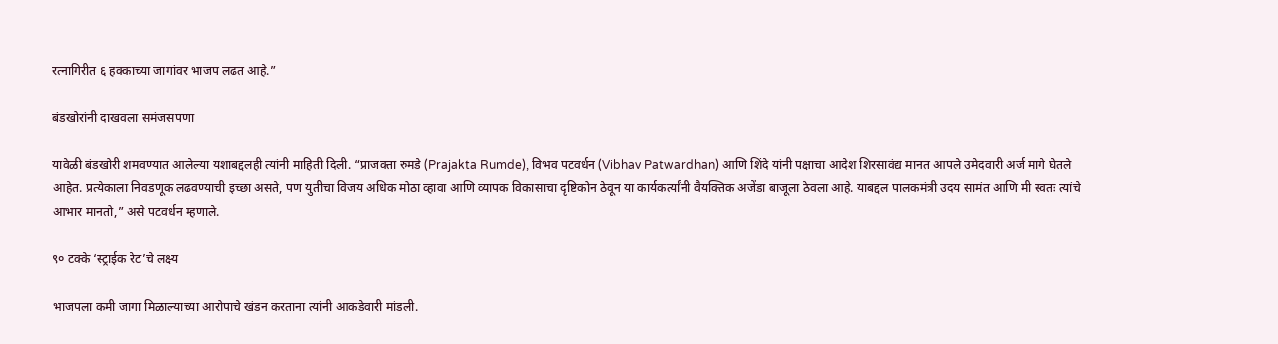रत्नागिरीत ६ हक्काच्या जागांवर भाजप लढत आहे.”

बंडखोरांनी दाखवला समंजसपणा

यावेळी बंडखोरी शमवण्यात आलेल्या यशाबद्दलही त्यांनी माहिती दिली. “प्राजक्ता रुमडे (Prajakta Rumde), विभव पटवर्धन (Vibhav Patwardhan) आणि शिंदे यांनी पक्षाचा आदेश शिरसावंद्य मानत आपले उमेदवारी अर्ज मागे घेतले आहेत. प्रत्येकाला निवडणूक लढवण्याची इच्छा असते, पण युतीचा विजय अधिक मोठा व्हावा आणि व्यापक विकासाचा दृष्टिकोन ठेवून या कार्यकर्त्यांनी वैयक्तिक अजेंडा बाजूला ठेवला आहे. याबद्दल पालकमंत्री उदय सामंत आणि मी स्वतः त्यांचे आभार मानतो,” असे पटवर्धन म्हणाले.

९० टक्के ‘स्ट्राईक रेट’चे लक्ष्य

भाजपला कमी जागा मिळाल्याच्या आरोपाचे खंडन करताना त्यांनी आकडेवारी मांडली.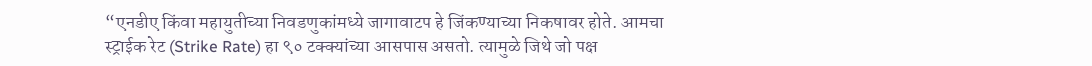“एनडीए किंवा महायुतीच्या निवडणुकांमध्ये जागावाटप हे जिंकण्याच्या निकषावर होते. आमचा स्ट्राईक रेट (Strike Rate) हा ९० टक्क्यांच्या आसपास असतो. त्यामुळे जिथे जो पक्ष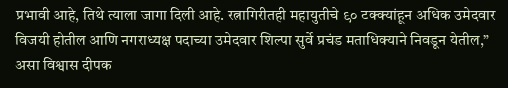प्रभावी आहे, तिथे त्याला जागा दिली आहे. रत्नागिरीतही महायुतीचे ९० टक्क्यांहून अधिक उमेदवार विजयी होतील आणि नगराध्यक्ष पदाच्या उमेदवार शिल्पा सुर्वे प्रचंड मताधिक्याने निवडून येतील,” असा विश्वास दीपक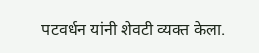पटवर्धन यांनी शेवटी व्यक्त केला.